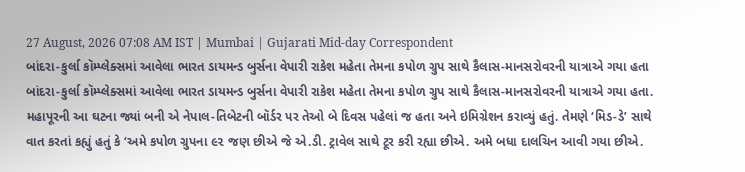27 August, 2026 07:08 AM IST | Mumbai | Gujarati Mid-day Correspondent
બાંદરા-કુર્લા કૉમ્પ્લેક્સમાં આવેલા ભારત ડાયમન્ડ બુર્સના વેપારી રાકેશ મહેતા તેમના કપોળ ગ્રુપ સાથે કૈલાસ-માનસરોવરની યાત્રાએ ગયા હતા
બાંદરા-કુર્લા કૉમ્પ્લેક્સમાં આવેલા ભારત ડાયમન્ડ બુર્સના વેપારી રાકેશ મહેતા તેમના કપોળ ગ્રુપ સાથે કૈલાસ-માનસરોવરની યાત્રાએ ગયા હતા. મહાપૂરની આ ઘટના જ્યાં બની એ નેપાલ-તિબેટની બૉર્ડર પર તેઓ બે દિવસ પહેલાં જ હતા અને ઇમિગ્રેશન કરાવ્યું હતું. તેમણે ‘મિડ-ડે’ સાથે વાત કરતાં કહ્યું હતું કે ‘અમે કપોળ ગ્રુપના ૯૨ જણ છીએ જે એ.ડી. ટ્રાવેલ સાથે ટૂર કરી રહ્યા છીએ. અમે બધા દાલચિન આવી ગયા છીએ.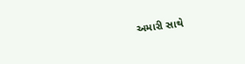અમારી સાથે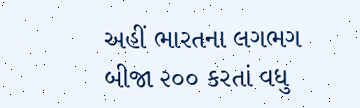અહીં ભારતના લગભગ બીજા ૨૦૦ કરતાં વધુ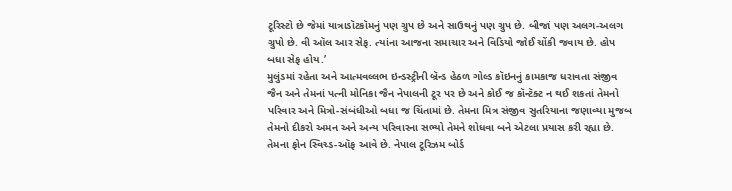ટૂરિસ્ટો છે જેમાં યાત્રાડૉટકૉમનું પણ ગ્રુપ છે અને સાઉથનું પણ ગ્રુપ છે. બીજાં પણ અલગ-અલગ ગ્રુપો છે. વી ઑલ આર સેફ. ત્યાંના આજના સમાચાર અને વિડિયો જોઈ ચોંકી જવાય છે. હોપ બધા સેફ હોય.’
મુલુંડમાં રહેતા અને આત્મવલ્લભ ઇન્ડસ્ટ્રીની બ્રૅન્ડ હેઠળ ગોલ્ડ કૉઇનનું કામકાજ ધરાવતા સંજીવ જૈન અને તેમનાં પત્ની મોનિકા જૈન નેપાલની ટૂર પર છે અને કોઈ જ કૉન્ટૅક્ટ ન થઈ શકતાં તેમનો પરિવાર અને મિત્રો-સંબંધીઓ બધા જ ચિંતામાં છે. તેમના મિત્ર સંજીવ સુતરિયાના જણાવ્યા મુજબ તેમનો દીકરો અમન અને અન્ય પરિવારના સભ્યો તેમને શોધવા બને એટલા પ્રયાસ કરી રહ્યા છે. તેમના ફોન સ્વિચ્ડ-ઑફ આવે છે. નેપાલ ટૂરિઝમ બોર્ડ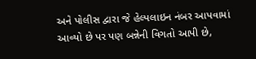અને પોલીસ દ્વારા જે હેલ્પલાઇન નંબર આપવામાં આવ્યો છે પર પણ બન્નેની વિગતો આપી છે,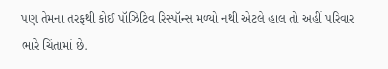પણ તેમના તરફથી કોઈ પૉઝિટિવ રિસ્પૉન્સ મળ્યો નથી એટલે હાલ તો અહીં પરિવાર ભારે ચિંતામાં છે.